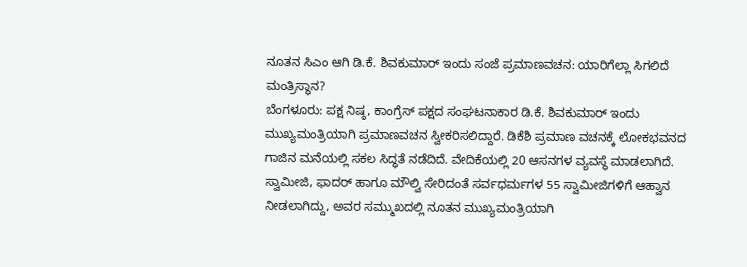ನೂತನ ಸಿಎಂ ಆಗಿ ಡಿ.ಕೆ. ಶಿವಕುಮಾರ್ ಇಂದು ಸಂಜೆ ಪ್ರಮಾಣವಚನ: ಯಾರಿಗೆಲ್ಲಾ ಸಿಗಲಿದೆ ಮಂತ್ರಿಸ್ಥಾನ?
ಬೆಂಗಳೂರು: ಪಕ್ಷ ನಿಷ್ಠ, ಕಾಂಗ್ರೆಸ್ ಪಕ್ಷದ ಸಂಘಟನಾಕಾರ ಡಿ.ಕೆ. ಶಿವಕುಮಾರ್ ಇಂದು ಮುಖ್ಯಮಂತ್ರಿಯಾಗಿ ಪ್ರಮಾಣವಚನ ಸ್ವೀಕರಿಸಲಿದ್ದಾರೆ. ಡಿಕೆಶಿ ಪ್ರಮಾಣ ವಚನಕ್ಕೆ ಲೋಕಭವನದ ಗಾಜಿನ ಮನೆಯಲ್ಲಿ ಸಕಲ ಸಿದ್ಧತೆ ನಡೆದಿದೆ. ವೇದಿಕೆಯಲ್ಲಿ 20 ಆಸನಗಳ ವ್ಯವಸ್ಥೆ ಮಾಡಲಾಗಿದೆ. ಸ್ವಾಮೀಜಿ, ಫಾದರ್ ಹಾಗೂ ಮೌಲ್ವಿ ಸೇರಿದಂತೆ ಸರ್ವಧರ್ಮಗಳ 55 ಸ್ವಾಮೀಜಿಗಳಿಗೆ ಆಹ್ವಾನ ನೀಡಲಾಗಿದ್ದು, ಅವರ ಸಮ್ಮುಖದಲ್ಲಿ ನೂತನ ಮುಖ್ಯಮಂತ್ರಿಯಾಗಿ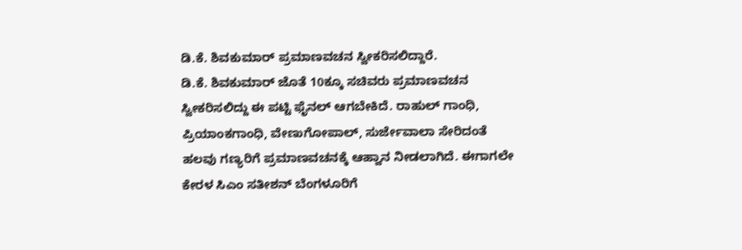ಡಿ.ಕೆ. ಶಿವಕುಮಾರ್ ಪ್ರಮಾಣವಚನ ಸ್ವೀಕರಿಸಲಿದ್ದಾರೆ.
ಡಿ.ಕೆ. ಶಿವಕುಮಾರ್ ಜೊತೆ 10ಕ್ಕೂ ಸಚಿವರು ಪ್ರಮಾಣವಚನ ಸ್ವೀಕರಿಸಲಿದ್ದು ಈ ಪಟ್ಟಿ ಫೈನಲ್ ಆಗಬೇಕಿದೆ. ರಾಹುಲ್ ಗಾಂಧಿ, ಪ್ರಿಯಾಂಕಗಾಂಧಿ, ವೇಣುಗೋಪಾಲ್, ಸುರ್ಜೇವಾಲಾ ಸೇರಿದಂತೆ ಹಲವು ಗಣ್ಯರಿಗೆ ಪ್ರಮಾಣವಚನಕ್ಕೆ ಆಹ್ವಾನ ನೀಡಲಾಗಿದೆ. ಈಗಾಗಲೇ ಕೇರಳ ಸಿಎಂ ಸತೀಶನ್ ಬೆಂಗಳೂರಿಗೆ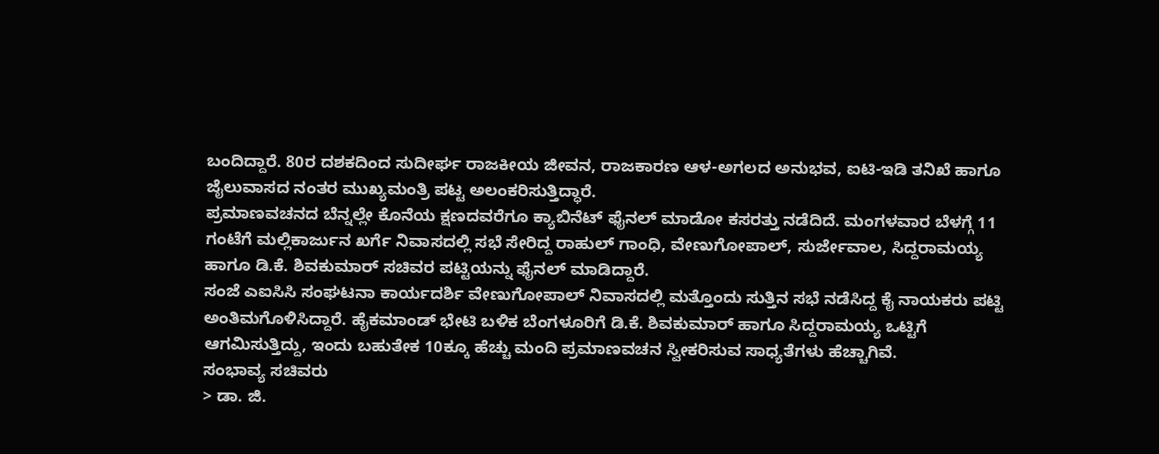ಬಂದಿದ್ದಾರೆ. 80ರ ದಶಕದಿಂದ ಸುದೀರ್ಘ ರಾಜಕೀಯ ಜೀವನ, ರಾಜಕಾರಣ ಆಳ-ಅಗಲದ ಅನುಭವ, ಐಟಿ-ಇಡಿ ತನಿಖೆ ಹಾಗೂ ಜೈಲುವಾಸದ ನಂತರ ಮುಖ್ಯಮಂತ್ರಿ ಪಟ್ಟ ಅಲಂಕರಿಸುತ್ತಿದ್ಧಾರೆ.
ಪ್ರಮಾಣವಚನದ ಬೆನ್ನಲ್ಲೇ ಕೊನೆಯ ಕ್ಷಣದವರೆಗೂ ಕ್ಯಾಬಿನೆಟ್ ಫೈನಲ್ ಮಾಡೋ ಕಸರತ್ತು ನಡೆದಿದೆ. ಮಂಗಳವಾರ ಬೆಳಗ್ಗೆ 11 ಗಂಟೆಗೆ ಮಲ್ಲಿಕಾರ್ಜುನ ಖರ್ಗೆ ನಿವಾಸದಲ್ಲಿ ಸಭೆ ಸೇರಿದ್ದ ರಾಹುಲ್ ಗಾಂಧಿ, ವೇಣುಗೋಪಾಲ್, ಸುರ್ಜೇವಾಲ, ಸಿದ್ದರಾಮಯ್ಯ ಹಾಗೂ ಡಿ.ಕೆ. ಶಿವಕುಮಾರ್ ಸಚಿವರ ಪಟ್ಟಿಯನ್ನು ಫೈನಲ್ ಮಾಡಿದ್ದಾರೆ.
ಸಂಜೆ ಎಐಸಿಸಿ ಸಂಘಟನಾ ಕಾರ್ಯದರ್ಶಿ ವೇಣುಗೋಪಾಲ್ ನಿವಾಸದಲ್ಲಿ ಮತ್ತೊಂದು ಸುತ್ತಿನ ಸಭೆ ನಡೆಸಿದ್ದ ಕೈ ನಾಯಕರು ಪಟ್ಟಿ ಅಂತಿಮಗೊಳಿಸಿದ್ದಾರೆ. ಹೈಕಮಾಂಡ್ ಭೇಟಿ ಬಳಿಕ ಬೆಂಗಳೂರಿಗೆ ಡಿ.ಕೆ. ಶಿವಕುಮಾರ್ ಹಾಗೂ ಸಿದ್ದರಾಮಯ್ಯ ಒಟ್ಟಿಗೆ ಆಗಮಿಸುತ್ತಿದ್ದು, ಇಂದು ಬಹುತೇಕ 10ಕ್ಕೂ ಹೆಚ್ಚು ಮಂದಿ ಪ್ರಮಾಣವಚನ ಸ್ವೀಕರಿಸುವ ಸಾಧ್ಯತೆಗಳು ಹೆಚ್ಚಾಗಿವೆ.
ಸಂಭಾವ್ಯ ಸಚಿವರು
> ಡಾ. ಜಿ.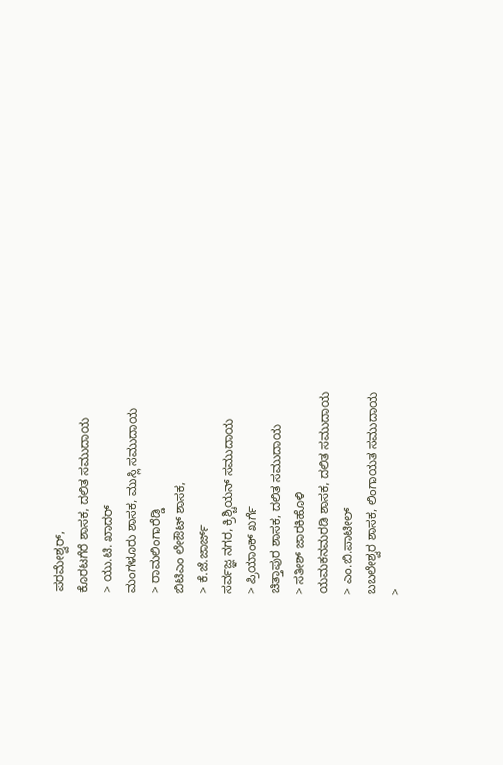ಪರಮೇಶ್ವರ್,
ಕೊರಟಗೆರೆ ಶಾಸಕ, ದಲಿತ ಸಮುದಾಯ
> ಯು.ಟಿ. ಖಾದರ್
ಮಂಗಳೂರು ಶಾಸಕ, ಮುಸ್ಲಿ ಸಮುದಾಯ
> ರಾಮಲಿಂಗಾರೆಡ್ಡಿ
ಬಿಟಿಎಂ ಲೇಔಟ್ ಶಾಸಕ,
> ಕೆ.ಜೆ.ಜಾರ್ಜ್
ಸರ್ವಜ್ಞ ನಗರ, ಕ್ರಿಶ್ಚಿಯನ್ ಸಮುದಾಯ
> ಪ್ರಿಯಾಂಕ್ ಖರ್ಗೆ
ಚಿತ್ತಾಪುರ ಶಾಸಕ, ದಲಿತ ಸಮುದಾಯ
> ಸತೀಶ್ ಜಾರಕಿಹೊಳಿ
ಯಮಕನಮರಡಿ ಶಾಸಕ, ದಲಿತ ಸಮುದಾಯ
> ಎಂ.ಬಿ.ಪಾಟೀಲ್
ಬಬಲೇಶ್ವರ ಶಾಸಕ, ಲಿಂಗಾಯತ ಸಮುದಾಯ
>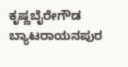ಕೃಷ್ಣಬೈರೇಗೌಡ
ಬ್ಯಾಟರಾಯನಪುರ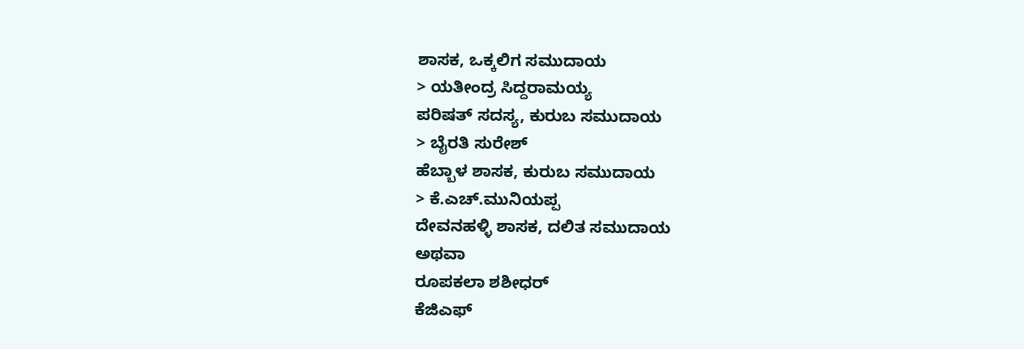ಶಾಸಕ, ಒಕ್ಕಲಿಗ ಸಮುದಾಯ
> ಯತೀಂದ್ರ ಸಿದ್ದರಾಮಯ್ಯ
ಪರಿಷತ್ ಸದಸ್ಯ, ಕುರುಬ ಸಮುದಾಯ
> ಬೈರತಿ ಸುರೇಶ್
ಹೆಬ್ಬಾಳ ಶಾಸಕ, ಕುರುಬ ಸಮುದಾಯ
> ಕೆ.ಎಚ್.ಮುನಿಯಪ್ಪ
ದೇವನಹಳ್ಳಿ ಶಾಸಕ, ದಲಿತ ಸಮುದಾಯ
ಅಥವಾ
ರೂಪಕಲಾ ಶಶೀಧರ್
ಕೆಜಿಎಫ್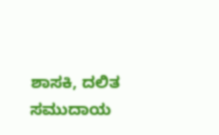ಶಾಸಕಿ, ದಲಿತ ಸಮುದಾಯ